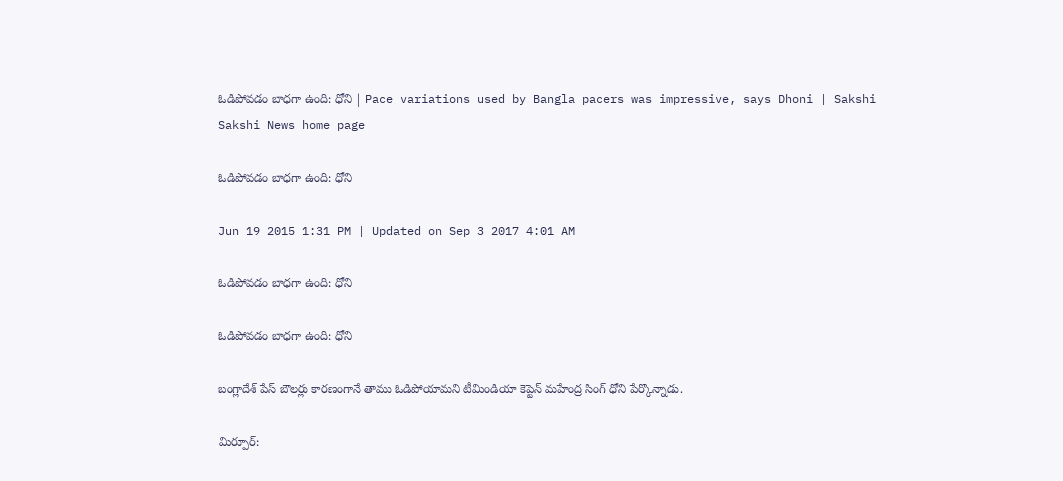ఓడిపోవడం బాధగా ఉంది: ధోని | Pace variations used by Bangla pacers was impressive, says Dhoni | Sakshi
Sakshi News home page

ఓడిపోవడం బాధగా ఉంది: ధోని

Jun 19 2015 1:31 PM | Updated on Sep 3 2017 4:01 AM

ఓడిపోవడం బాధగా ఉంది: ధోని

ఓడిపోవడం బాధగా ఉంది: ధోని

బంగ్లాదేశ్ పేస్ బౌలర్లు కారణంగానే తాము ఓడిపోయామని టీమిండియా కెప్టెన్ మహేంద్ర సింగ్ ధోని పేర్కొన్నాడు.

మిర్పూర్: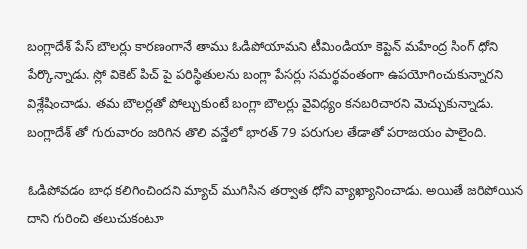బంగ్లాదేశ్ పేస్ బౌలర్లు కారణంగానే తాము ఓడిపోయామని టీమిండియా కెప్టెన్ మహేంద్ర సింగ్ ధోని పేర్కొన్నాడు. స్లో వికెట్ పిచ్ పై పరిస్థితులను బంగ్లా పేసర్లు సమర్థవంతంగా ఉపయోగించుకున్నారని విశ్లేషించాడు. తమ బౌలర్లతో పోల్చుకుంటే బంగ్లా బౌలర్లు వైవిధ్యం కనబరిచారని మెచ్చుకున్నాడు. బంగ్లాదేశ్ తో గురువారం జరిగిన తొలి వన్డేలో భారత్ 79 పరుగుల తేడాతో పరాజయం పాలైంది.

ఓడిపోవడం బాధ కలిగించిందని మ్యాచ్ ముగిసిన తర్వాత ధోని వ్యాఖ్యానించాడు. అయితే జరిపోయిన దాని గురించి తలుచుకంటూ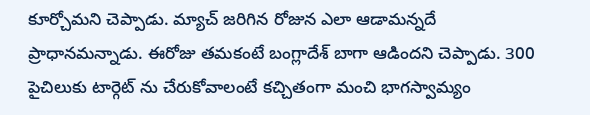కూర్చోమని చెప్పాడు. మ్యాచ్ జరిగిన రోజున ఎలా ఆడామన్నదే ప్రాధానమన్నాడు. ఈరోజు తమకంటే బంగ్లాదేశ్ బాగా ఆడిందని చెప్పాడు. 300 పైచిలుకు టార్గెట్ ను చేరుకోవాలంటే కచ్చితంగా మంచి భాగస్వామ్యం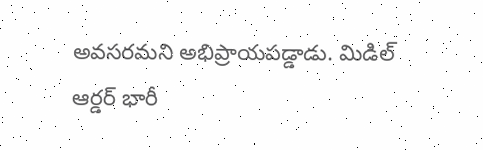అవసరమని అభిప్రాయపడ్డాడు. మిడిల్ ఆర్డర్ భారీ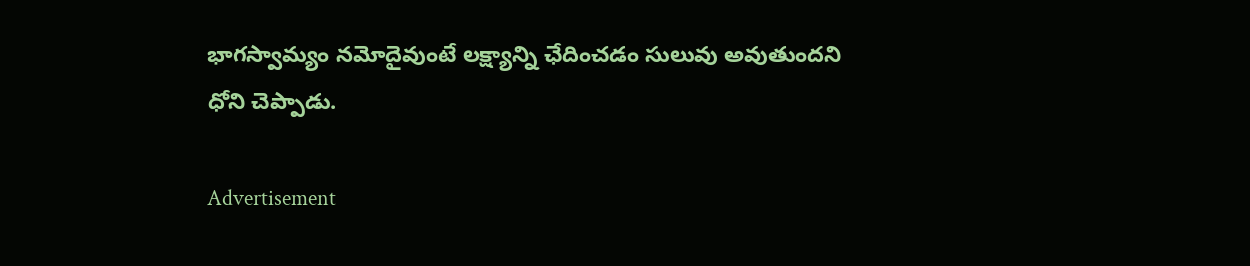భాగస్వామ్యం నమోదైవుంటే లక్ష్యాన్ని ఛేదించడం సులువు అవుతుందని ధోని చెప్పాడు.

Advertisement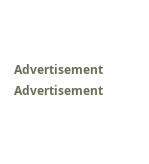Advertisement
Advertisement